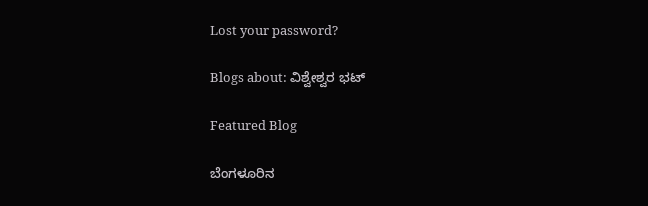Lost your password?

Blogs about: ವಿಶ್ವೇಶ್ವರ ಭಟ್

Featured Blog

ಬೆಂಗಳೂರಿನ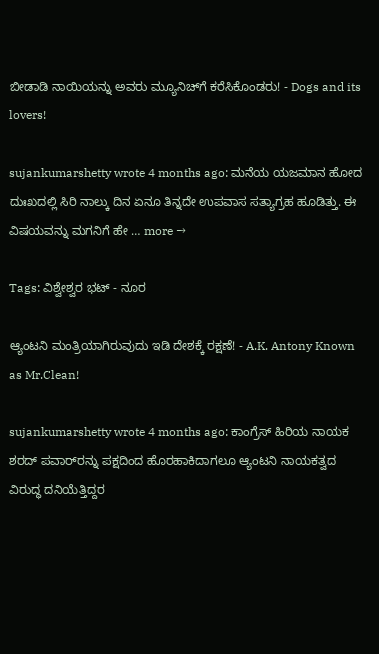ಬೀಡಾಡಿ ನಾಯಿಯನ್ನು ಅವರು ಮ್ಯೂನಿಚ್‌ಗೆ ಕರೆಸಿಕೊಂಡರು! - Dogs and its lovers!

sujankumarshetty wrote 4 months ago: ಮನೆಯ ಯಜಮಾನ ಹೋದ ದುಃಖದಲ್ಲಿ ಸಿರಿ ನಾಲ್ಕು ದಿನ ಏನೂ ತಿನ್ನದೇ ಉಪವಾಸ ಸತ್ಯಾಗ್ರಹ ಹೂಡಿತ್ತು. ಈ ವಿಷಯವನ್ನು ಮಗನಿಗೆ ಹೇ … more →

Tags: ವಿಶ್ವೇಶ್ವರ ಭಟ್ - ನೂರ

ಆ್ಯಂಟನಿ ಮಂತ್ರಿಯಾಗಿರುವುದು ಇಡಿ ದೇಶಕ್ಕೆ ರಕ್ಷಣೆ! - A.K. Antony Known as Mr.Clean!

sujankumarshetty wrote 4 months ago: ಕಾಂಗ್ರೆಸ್‌ ಹಿರಿಯ ನಾಯಕ ಶರದ್‌ ಪವಾರ್‌ರನ್ನು ಪಕ್ಷದಿಂದ ಹೊರಹಾಕಿದಾಗಲೂ ಆ್ಯಂಟನಿ ನಾಯಕತ್ವದ ವಿರುದ್ಧ ದನಿಯೆತ್ತಿದ್ದರ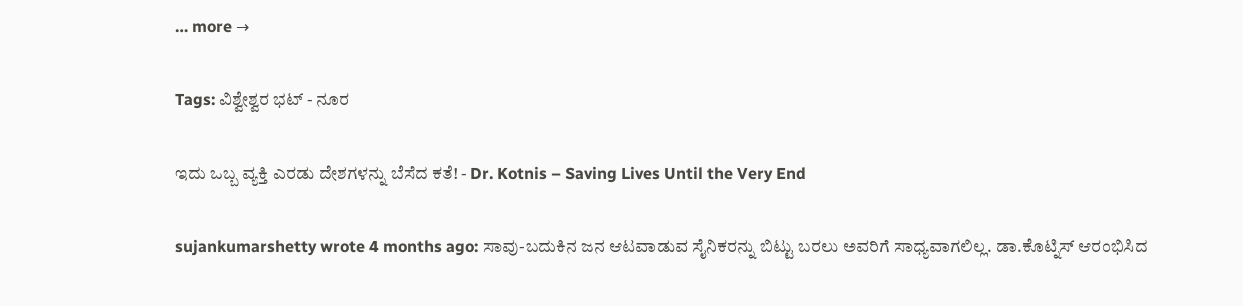… more →

Tags: ವಿಶ್ವೇಶ್ವರ ಭಟ್ - ನೂರ

ಇದು ಒಬ್ಬ ವ್ಯಕ್ತಿ ಎರಡು ದೇಶಗಳನ್ನು ಬೆಸೆದ ಕತೆ! - Dr. Kotnis – Saving Lives Until the Very End

sujankumarshetty wrote 4 months ago: ಸಾವು-ಬದುಕಿನ ಜನ ಆಟವಾಡುವ ಸೈನಿಕರನ್ನು ಬಿಟ್ಟು ಬರಲು ಅವರಿಗೆ ಸಾಧ್ಯವಾಗಲಿಲ್ಲ. ಡಾ.ಕೊಟ್ನಿಸ್‌ ಆರಂಭಿಸಿದ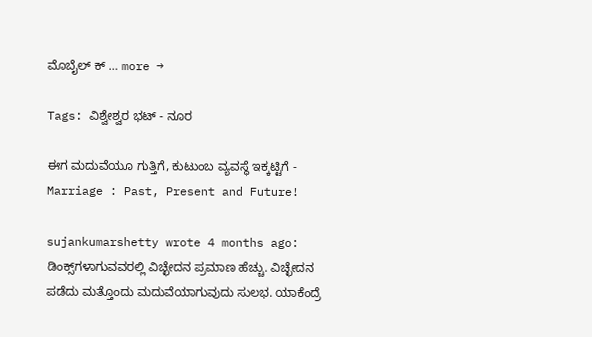ಮೊಬೈಲ್‌ ಕ್ … more →

Tags: ವಿಶ್ವೇಶ್ವರ ಭಟ್ - ನೂರ

ಈಗ ಮದುವೆಯೂ ಗುತ್ತಿಗೆ, ಕುಟುಂಬ ವ್ಯವಸ್ಥೆ ಇಕ್ಕಟ್ಟಿಗೆ - Marriage : Past, Present and Future!

sujankumarshetty wrote 4 months ago: ಡಿಂಕ್ಸ್‌ಗಳಾಗುವವರಲ್ಲಿ ವಿಚ್ಛೇದನ ಪ್ರಮಾಣ ಹೆಚ್ಚು. ವಿಚ್ಛೇದನ ಪಡೆದು ಮತ್ತೊಂದು ಮದುವೆಯಾಗುವುದು ಸುಲಭ. ಯಾಕೆಂದ್ರೆ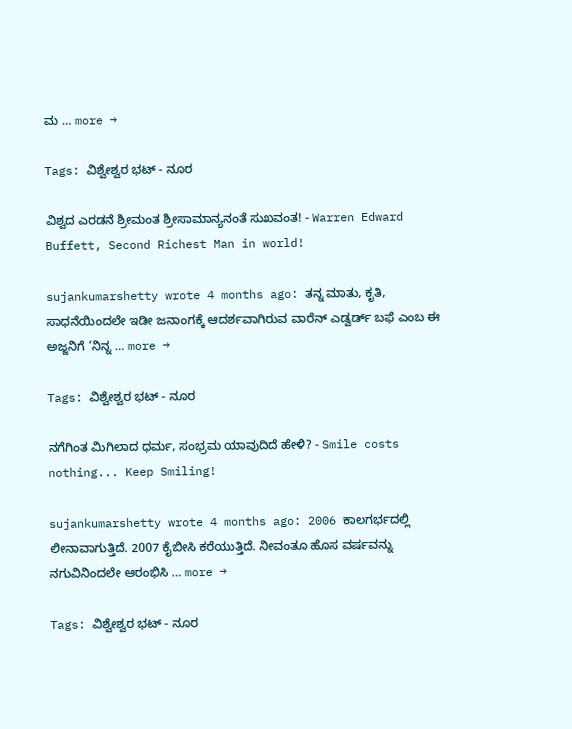ಮ … more →

Tags: ವಿಶ್ವೇಶ್ವರ ಭಟ್ - ನೂರ

ವಿಶ್ವದ ಎರಡನೆ ಶ್ರೀಮಂತ ಶ್ರೀಸಾಮಾನ್ಯನಂತೆ ಸುಖವಂತ! - Warren Edward Buffett, Second Richest Man in world!

sujankumarshetty wrote 4 months ago: ತನ್ನ ಮಾತು, ಕೃತಿ, ಸಾಧನೆಯಿಂದಲೇ ಇಡೀ ಜನಾಂಗಕ್ಕೆ ಆದರ್ಶವಾಗಿರುವ ವಾರೆನ್‌ ಎಡ್ವರ್ಡ್‌ ಬಫೆ ಎಂಬ ಈ ಅಜ್ಜನಿಗೆ ‘ನಿನ್ನ … more →

Tags: ವಿಶ್ವೇಶ್ವರ ಭಟ್ - ನೂರ

ನಗೆಗಿಂತ ಮಿಗಿಲಾದ ಧರ್ಮ, ಸಂಭ್ರಮ ಯಾವುದಿದೆ ಹೇಳಿ? - Smile costs nothing... Keep Smiling!

sujankumarshetty wrote 4 months ago: 2006 ಕಾಲಗರ್ಭದಲ್ಲಿ ಲೀನಾವಾಗುತ್ತಿದೆ. 2007 ಕೈಬೀಸಿ ಕರೆಯುತ್ತಿದೆ. ನೀವಂತೂ ಹೊಸ ವರ್ಷವನ್ನು ನಗುವಿನಿಂದಲೇ ಆರಂಭಿಸಿ … more →

Tags: ವಿಶ್ವೇಶ್ವರ ಭಟ್ - ನೂರ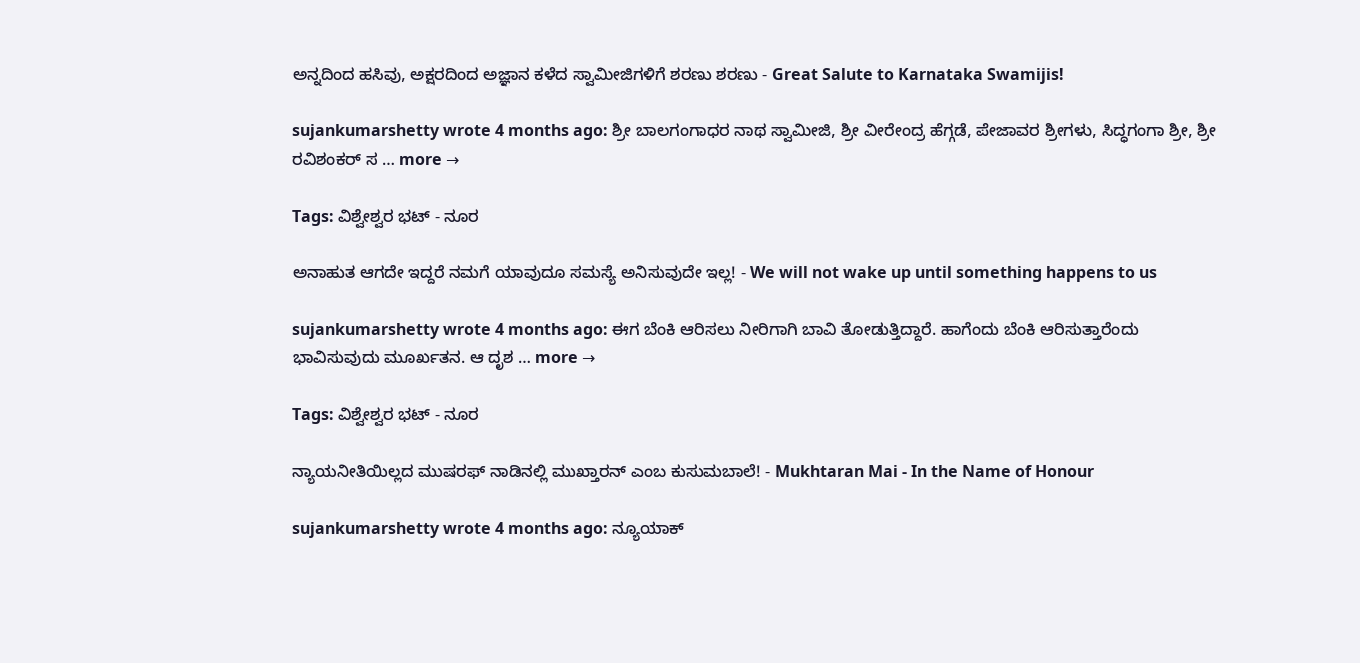ಅನ್ನದಿಂದ ಹಸಿವು, ಅಕ್ಷರದಿಂದ ಅಜ್ಞಾನ ಕಳೆದ ಸ್ವಾಮೀಜಿಗಳಿಗೆ ಶರಣು ಶರಣು - Great Salute to Karnataka Swamijis!

sujankumarshetty wrote 4 months ago: ಶ್ರೀ ಬಾಲಗಂಗಾಧರ ನಾಥ ಸ್ವಾಮೀಜಿ, ಶ್ರೀ ವೀರೇಂದ್ರ ಹೆಗ್ಗಡೆ, ಪೇಜಾವರ ಶ್ರೀಗಳು, ಸಿದ್ಧಗಂಗಾ ಶ್ರೀ, ಶ್ರೀ ರವಿಶಂಕರ್‌ ಸ … more →

Tags: ವಿಶ್ವೇಶ್ವರ ಭಟ್ - ನೂರ

ಅನಾಹುತ ಆಗದೇ ಇದ್ದರೆ ನಮಗೆ ಯಾವುದೂ ಸಮಸ್ಯೆ ಅನಿಸುವುದೇ ಇಲ್ಲ! - We will not wake up until something happens to us

sujankumarshetty wrote 4 months ago: ಈಗ ಬೆಂಕಿ ಆರಿಸಲು ನೀರಿಗಾಗಿ ಬಾವಿ ತೋಡುತ್ತಿದ್ದಾರೆ. ಹಾಗೆಂದು ಬೆಂಕಿ ಆರಿಸುತ್ತಾರೆಂದು ಭಾವಿಸುವುದು ಮೂರ್ಖತನ. ಆ ದೃಶ … more →

Tags: ವಿಶ್ವೇಶ್ವರ ಭಟ್ - ನೂರ

ನ್ಯಾಯನೀತಿಯಿಲ್ಲದ ಮುಷರಫ್‌ ನಾಡಿನಲ್ಲಿ ಮುಖ್ತಾರನ್‌ ಎಂಬ ಕುಸುಮಬಾಲೆ! - Mukhtaran Mai - In the Name of Honour

sujankumarshetty wrote 4 months ago: ನ್ಯೂಯಾಕ್‌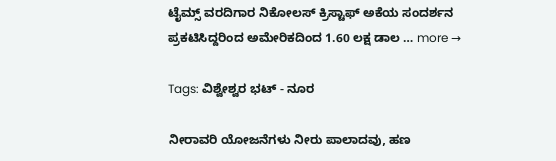ಟೈಮ್ಸ್‌ ವರದಿಗಾರ ನಿಕೋಲಸ್‌ ಕ್ರಿಸ್ಟಾಫ್‌ ಅಕೆಯ ಸಂದರ್ಶನ ಪ್ರಕಟಿಸಿದ್ದರಿಂದ ಅಮೇರಿಕದಿಂದ 1.60 ಲಕ್ಷ ಡಾಲ … more →

Tags: ವಿಶ್ವೇಶ್ವರ ಭಟ್ - ನೂರ

ನೀರಾವರಿ ಯೋಜನೆಗಳು ನೀರು ಪಾಲಾದವು, ಹಣ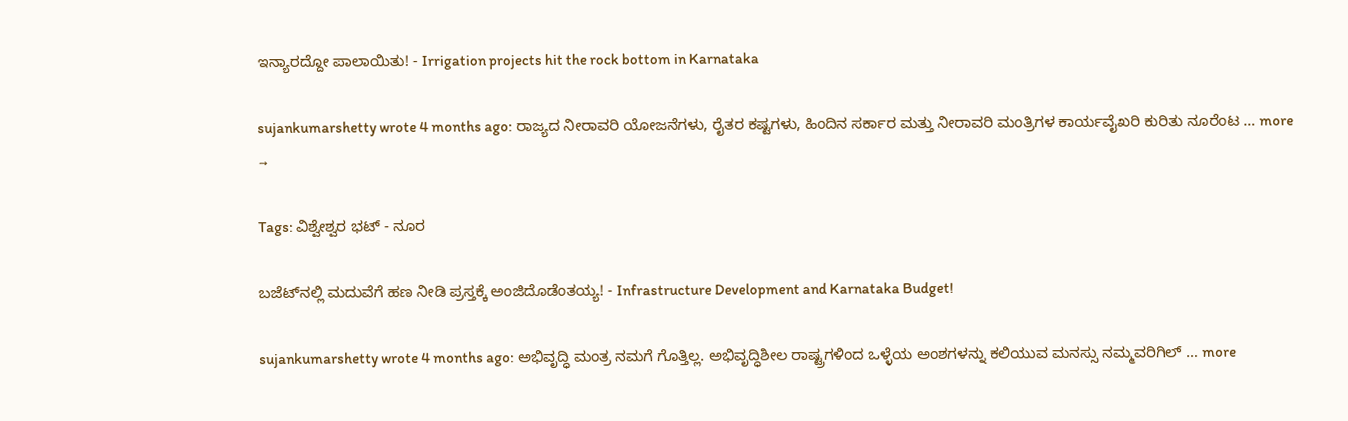ಇನ್ಯಾರದ್ದೋ ಪಾಲಾಯಿತು! - Irrigation projects hit the rock bottom in Karnataka

sujankumarshetty wrote 4 months ago: ರಾಜ್ಯದ ನೀರಾವರಿ ಯೋಜನೆಗಳು, ರೈತರ ಕಷ್ಟಗಳು, ಹಿಂದಿನ ಸರ್ಕಾರ ಮತ್ತು ನೀರಾವರಿ ಮಂತ್ರಿಗಳ ಕಾರ್ಯವೈಖರಿ ಕುರಿತು ನೂರೆಂಟ … more →

Tags: ವಿಶ್ವೇಶ್ವರ ಭಟ್ - ನೂರ

ಬಜೆಟ್‌ನಲ್ಲಿ ಮದುವೆಗೆ ಹಣ ನೀಡಿ ಪ್ರಸ್ತಕ್ಕೆ ಅಂಜಿದೊಡೆಂತಯ್ಯ! - Infrastructure Development and Karnataka Budget!

sujankumarshetty wrote 4 months ago: ಅಭಿವೃದ್ಧಿ ಮಂತ್ರ ನಮಗೆ ಗೊತ್ತಿಲ್ಲ. ಅಭಿವೃದ್ಧಿಶೀಲ ರಾಷ್ಟ್ರಗಳಿಂದ ಒಳ್ಳೆಯ ಅಂಶಗಳನ್ನು ಕಲಿಯುವ ಮನಸ್ಸು ನಮ್ಮವರಿಗಿಲ್ … more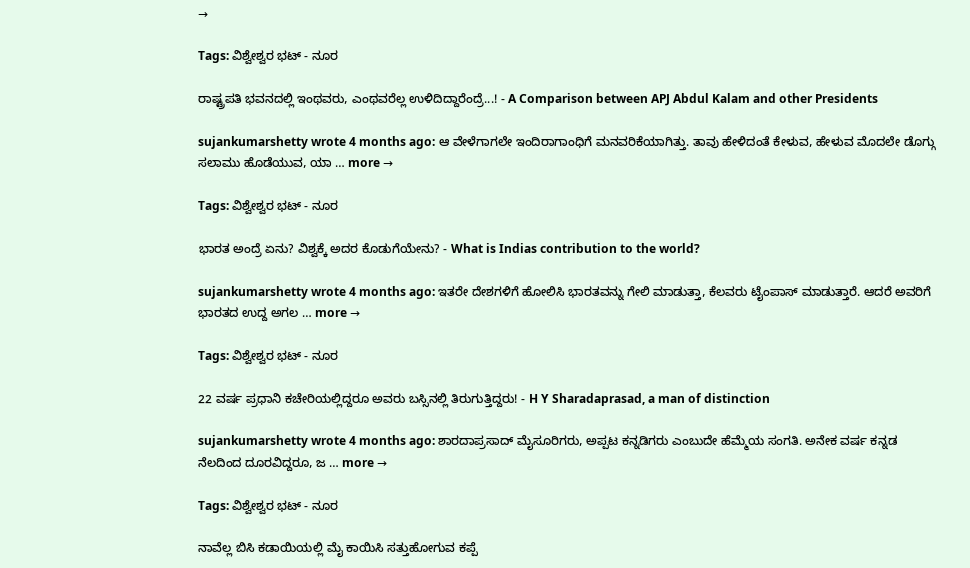→

Tags: ವಿಶ್ವೇಶ್ವರ ಭಟ್ - ನೂರ

ರಾಷ್ಟ್ರಪತಿ ಭವನದಲ್ಲಿ ಇಂಥವರು, ಎಂಥವರೆಲ್ಲ ಉಳಿದಿದ್ದಾರೆಂದ್ರೆ...! - A Comparison between APJ Abdul Kalam and other Presidents

sujankumarshetty wrote 4 months ago: ಆ ವೇಳೆಗಾಗಲೇ ಇಂದಿರಾಗಾಂಧಿಗೆ ಮನವರಿಕೆಯಾಗಿತ್ತು. ತಾವು ಹೇಳಿದಂತೆ ಕೇಳುವ, ಹೇಳುವ ಮೊದಲೇ ಡೊಗ್ಗು ಸಲಾಮು ಹೊಡೆಯುವ, ಯಾ … more →

Tags: ವಿಶ್ವೇಶ್ವರ ಭಟ್ - ನೂರ

ಭಾರತ ಅಂದ್ರೆ ಏನು? ವಿಶ್ವಕ್ಕೆ ಅದರ ಕೊಡುಗೆಯೇನು? - What is Indias contribution to the world?

sujankumarshetty wrote 4 months ago: ಇತರೇ ದೇಶಗಳಿಗೆ ಹೋಲಿಸಿ ಭಾರತವನ್ನು ಗೇಲಿ ಮಾಡುತ್ತಾ, ಕೆಲವರು ಟೈಂಪಾಸ್‌ ಮಾಡುತ್ತಾರೆ. ಆದರೆ ಅವರಿಗೆ ಭಾರತದ ಉದ್ದ ಅಗಲ … more →

Tags: ವಿಶ್ವೇಶ್ವರ ಭಟ್ - ನೂರ

22 ವರ್ಷ ಪ್ರಧಾನಿ ಕಚೇರಿಯಲ್ಲಿದ್ದರೂ ಅವರು ಬಸ್ಸಿನಲ್ಲಿ ತಿರುಗುತ್ತಿದ್ದರು! - H Y Sharadaprasad, a man of distinction

sujankumarshetty wrote 4 months ago: ಶಾರದಾಪ್ರಸಾದ್‌ ಮೈಸೂರಿಗರು, ಅಪ್ಪಟ ಕನ್ನಡಿಗರು ಎಂಬುದೇ ಹೆಮ್ಮೆಯ ಸಂಗತಿ. ಅನೇಕ ವರ್ಷ ಕನ್ನಡ ನೆಲದಿಂದ ದೂರವಿದ್ದರೂ, ಜ … more →

Tags: ವಿಶ್ವೇಶ್ವರ ಭಟ್ - ನೂರ

ನಾವೆಲ್ಲ ಬಿಸಿ ಕಡಾಯಿಯಲ್ಲಿ ಮೈ ಕಾಯಿಸಿ ಸತ್ತುಹೋಗುವ ಕಪ್ಪೆ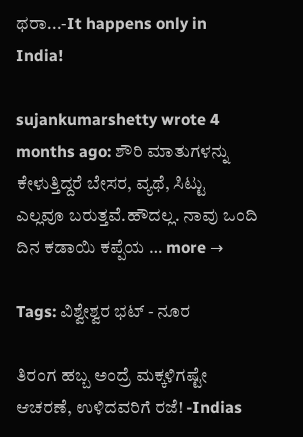ಥರಾ...-It happens only in India!

sujankumarshetty wrote 4 months ago: ಶೌರಿ ಮಾತುಗಳನ್ನು ಕೇಳುತ್ತಿದ್ದರೆ ಬೇಸರ, ವ್ಯಥೆ, ಸಿಟ್ಟು ಎಲ್ಲವೂ ಬರುತ್ತವೆ.ಹೌದಲ್ಲ. ನಾವು ಒಂದಿ ದಿನ ಕಡಾಯಿ ಕಪ್ಪೆಯ … more →

Tags: ವಿಶ್ವೇಶ್ವರ ಭಟ್ - ನೂರ

ತಿರಂಗ ಹಬ್ಬ ಅಂದ್ರೆ ಮಕ್ಕಳಿಗಷ್ಟೇ ಆಚರಣೆ, ಉಳಿದವರಿಗೆ ರಜೆ! -Indias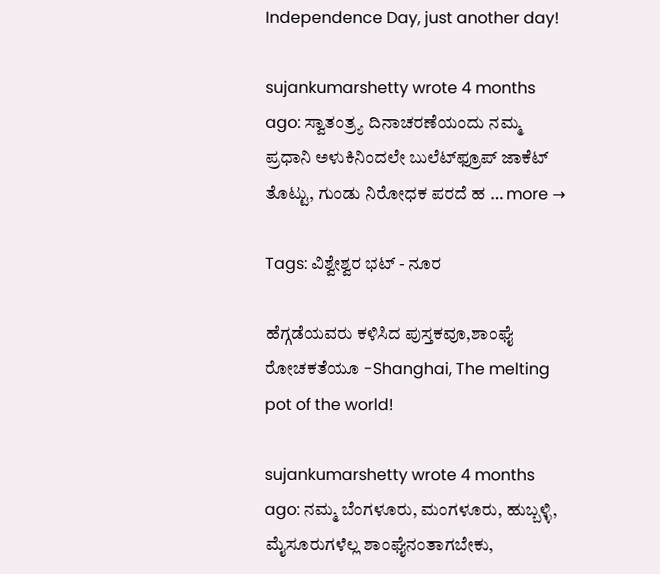Independence Day, just another day!

sujankumarshetty wrote 4 months ago: ಸ್ವಾತಂತ್ರ್ಯ ದಿನಾಚರಣೆಯಂದು ನಮ್ಮ ಪ್ರಧಾನಿ ಅಳುಕಿನಿಂದಲೇ ಬುಲೆಟ್‌ಫ್ರೂಪ್‌ ಜಾಕೆಟ್‌ ತೊಟ್ಟು, ಗುಂಡು ನಿರೋಧಕ ಪರದೆ ಹ … more →

Tags: ವಿಶ್ವೇಶ್ವರ ಭಟ್ - ನೂರ

ಹೆಗ್ಗಡೆಯವರು ಕಳಿಸಿದ ಪುಸ್ತಕವೂ,ಶಾಂಘೈ ರೋಚಕತೆಯೂ -Shanghai, The melting pot of the world!

sujankumarshetty wrote 4 months ago: ನಮ್ಮ ಬೆಂಗಳೂರು, ಮಂಗಳೂರು, ಹುಬ್ಬಳ್ಳಿ, ಮೈಸೂರುಗಳೆಲ್ಲ ಶಾಂಘೈನಂತಾಗಬೇಕು,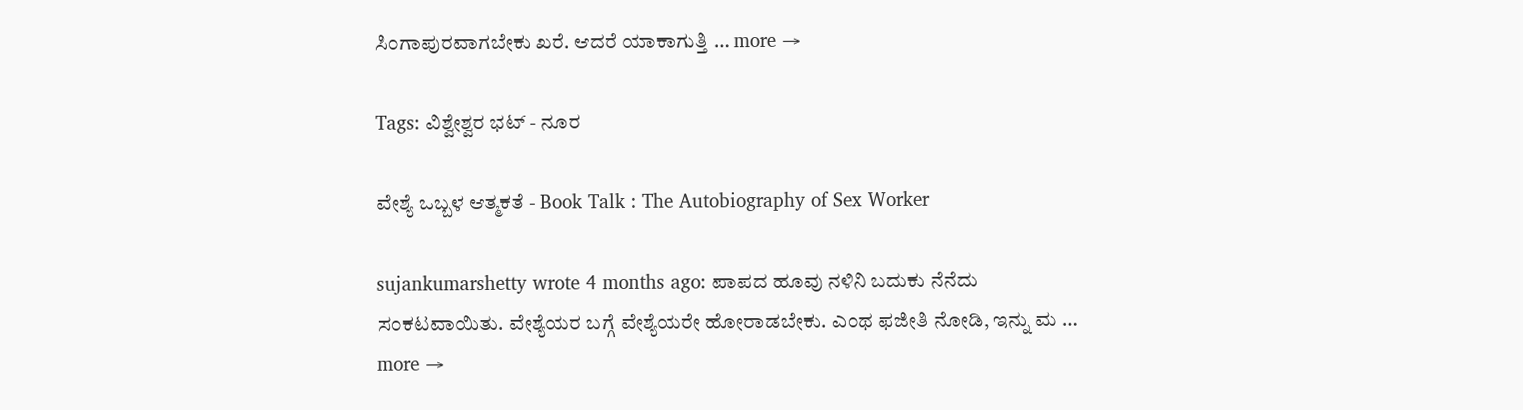ಸಿಂಗಾಪುರವಾಗಬೇಕು ಖರೆ. ಆದರೆ ಯಾಕಾಗುತ್ತಿ … more →

Tags: ವಿಶ್ವೇಶ್ವರ ಭಟ್ - ನೂರ

ವೇಶ್ಯೆ ಒಬ್ಬಳ ಆತ್ಮಕತೆ - Book Talk : The Autobiography of Sex Worker

sujankumarshetty wrote 4 months ago: ಪಾಪದ ಹೂವು ನಳಿನಿ ಬದುಕು ನೆನೆದು ಸಂಕಟವಾಯಿತು. ವೇಶ್ಯೆಯರ ಬಗ್ಗೆ ವೇಶ್ಯೆಯರೇ ಹೋರಾಡಬೇಕು. ಎಂಥ ಫಜೀತಿ ನೋಡಿ, ಇನ್ನು ಮ … more →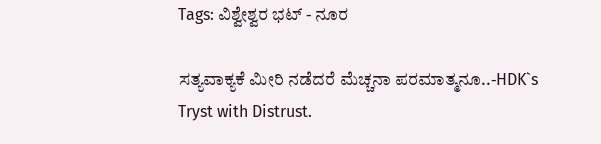Tags: ವಿಶ್ವೇಶ್ವರ ಭಟ್ - ನೂರ

ಸತ್ಯವಾಕ್ಯಕೆ ಮೀರಿ ನಡೆದರೆ ಮೆಚ್ಚನಾ ಪರಮಾತ್ಮನೂ..-HDK`s Tryst with Distrust.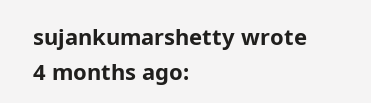sujankumarshetty wrote 4 months ago: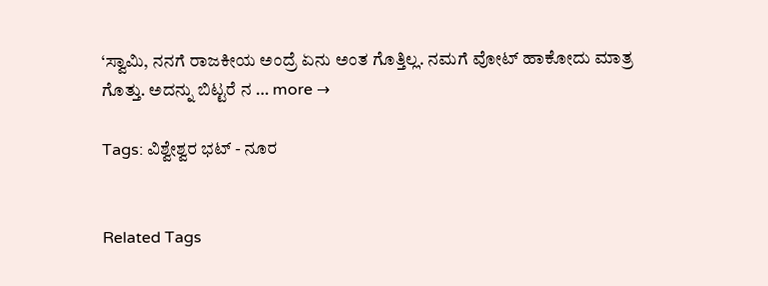‘ಸ್ವಾಮಿ, ನನಗೆ ರಾಜಕೀಯ ಅಂದ್ರೆ ಏನು ಅಂತ ಗೊತ್ತಿಲ್ಲ. ನಮಗೆ ವೋಟ್ ಹಾಕೋದು ಮಾತ್ರ ಗೊತ್ತು. ಅದನ್ನು ಬಿಟ್ಟರೆ ನ … more →

Tags: ವಿಶ್ವೇಶ್ವರ ಭಟ್ - ನೂರ


Related Tags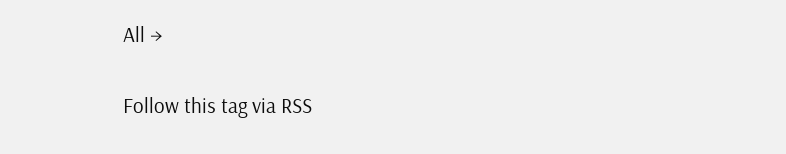All →

Follow this tag via RSS